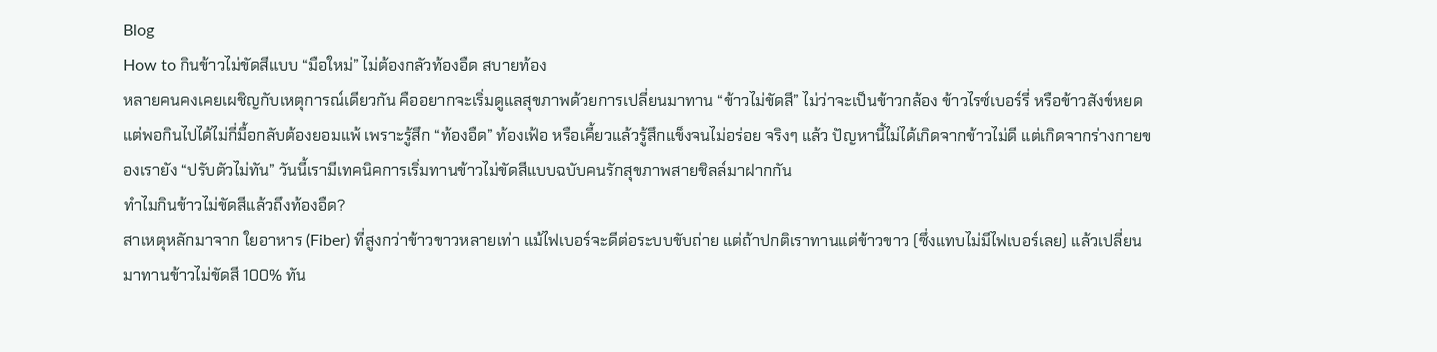Blog
How to กินข้าวไม่ขัดสีแบบ “มือใหม่” ไม่ต้องกลัวท้องอืด สบายท้อง
หลายคนคงเคยเผชิญกับเหตุการณ์เดียวกัน คืออยากจะเริ่มดูแลสุขภาพด้วยการเปลี่ยนมาทาน “ข้าวไม่ขัดสี” ไม่ว่าจะเป็นข้าวกล้อง ข้าวไรซ์เบอร์รี่ หรือข้าวสังข์หยด แต่พอกินไปได้ไม่กี่มื้อกลับต้องยอมแพ้ เพราะรู้สึก “ท้องอืด” ท้องเฟ้อ หรือเคี้ยวแล้วรู้สึกแข็งจนไม่อร่อย จริงๆ แล้ว ปัญหานี้ไม่ได้เกิดจากข้าวไม่ดี แต่เกิดจากร่างกายของเรายัง “ปรับตัวไม่ทัน” วันนี้เรามีเทคนิคการเริ่มทานข้าวไม่ขัดสีแบบฉบับคนรักสุขภาพสายชิลล์มาฝากกัน
ทำไมกินข้าวไม่ขัดสีแล้วถึงท้องอืด?
สาเหตุหลักมาจาก ใยอาหาร (Fiber) ที่สูงกว่าข้าวขาวหลายเท่า แม้ไฟเบอร์จะดีต่อระบบขับถ่าย แต่ถ้าปกติเราทานแต่ข้าวขาว (ซึ่งแทบไม่มีไฟเบอร์เลย) แล้วเปลี่ยนมาทานข้าวไม่ขัดสี 100% ทัน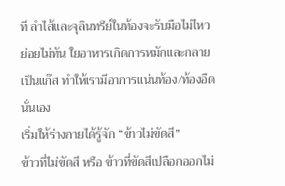ที ลำไส้และจุลินทรีย์ในท้องจะรับมือไม่ไหว ย่อยไม่ทัน ใยอาหารเกิดการหมักและกลายเป็นแก๊ส ทำให้เรามีอาการแน่นท้อง/ท้องอืดนั่นเอง
เริ่มให้ร่างกายได้รู้จัก “ข้าวไม่ขัดสี”
ข้าวที่ไม่ขัดสี หรือ ข้าวที่ขัดสีเปลือกออกไม่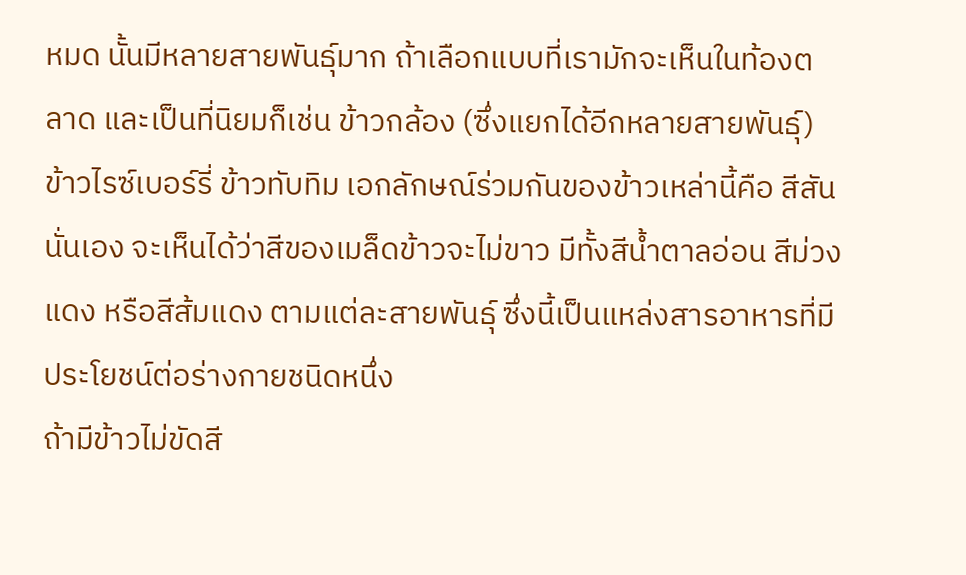หมด นั้นมีหลายสายพันธุ์มาก ถ้าเลือกแบบที่เรามักจะเห็นในท้องตลาด และเป็นที่นิยมก็เช่น ข้าวกล้อง (ซึ่งแยกได้อีกหลายสายพันธุ์) ข้าวไรซ์เบอร์รี่ ข้าวทับทิม เอกลักษณ์ร่วมกันของข้าวเหล่านี้คือ สีสัน นั่นเอง จะเห็นได้ว่าสีของเมล็ดข้าวจะไม่ขาว มีทั้งสีน้ำตาลอ่อน สีม่วงแดง หรือสีส้มแดง ตามแต่ละสายพันธุ์ ซึ่งนี้เป็นแหล่งสารอาหารที่มีประโยชน์ต่อร่างกายชนิดหนึ่ง
ถ้ามีข้าวไม่ขัดสี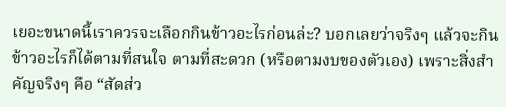เยอะขนาดนี้เราควรจะเลือกกินข้าวอะไรก่อนล่ะ? บอกเลยว่าจริงๆ แล้วจะกินข้าวอะไรก็ได้ตามที่สนใจ ตามที่สะดวก (หรือตามงบของตัวเอง) เพราะสิ่งสำคัญจริงๆ คือ “สัดส่ว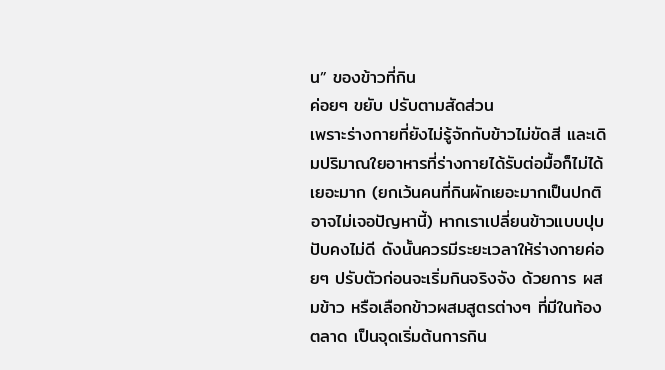น” ของข้าวที่กิน
ค่อยๆ ขยับ ปรับตามสัดส่วน
เพราะร่างกายที่ยังไม่รู้จักกับข้าวไม่ขัดสี และเดิมปริมาณใยอาหารที่ร่างกายได้รับต่อมื้อก็ไม่ได้เยอะมาก (ยกเว้นคนที่กินผักเยอะมากเป็นปกติ อาจไม่เจอปัญหานี้) หากเราเปลี่ยนข้าวแบบปุบปับคงไม่ดี ดังนั้นควรมีระยะเวลาให้ร่างกายค่อยๆ ปรับตัวก่อนจะเริ่มกินจริงจัง ด้วยการ ผสมข้าว หรือเลือกข้าวผสมสูตรต่างๆ ที่มีในท้องตลาด เป็นจุดเริ่มต้นการกิน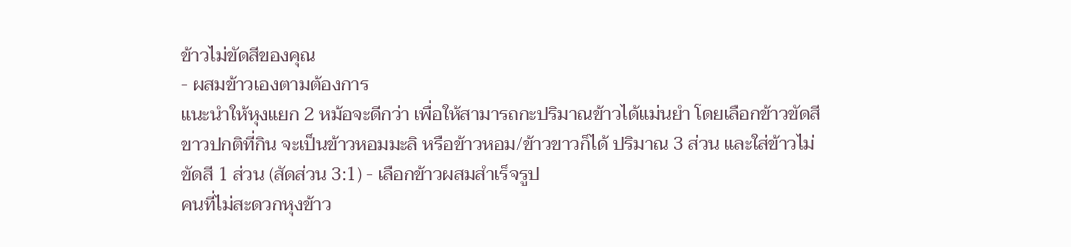ข้าวไม่ขัดสีของคุณ
- ผสมข้าวเองตามต้องการ
แนะนำให้หุงแยก 2 หม้อจะดีกว่า เพื่อให้สามารถกะปริมาณข้าวได้แม่นยำ โดยเลือกข้าวขัดสีขาวปกติที่กิน จะเป็นข้าวหอมมะลิ หรือข้าวหอม/ข้าวขาวก็ได้ ปริมาณ 3 ส่วน และใส่ข้าวไม่ขัดสี 1 ส่วน (สัดส่วน 3:1) - เลือกข้าวผสมสำเร็จรูป
คนที่ไม่สะดวกหุงข้าว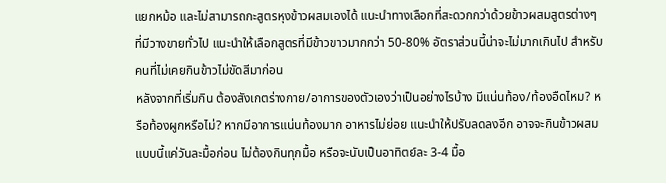แยกหม้อ และไม่สามารถกะสูตรหุงข้าวผสมเองได้ แนะนำทางเลือกที่สะดวกกว่าด้วยข้าวผสมสูตรต่างๆ ที่มีวางขายทั่วไป แนะนำให้เลือกสูตรที่มีข้าวขาวมากกว่า 50-80% อัตราส่วนนี้น่าจะไม่มากเกินไป สำหรับคนที่ไม่เคยกินข้าวไม่ขัดสีมาก่อน
หลังจากที่เริ่มกิน ต้องสังเกตร่างกาย/อาการของตัวเองว่าเป็นอย่างไรบ้าง มีแน่นท้อง/ท้องอืดไหม? หรือท้องผูกหรือไม่? หากมีอาการแน่นท้องมาก อาหารไม่ย่อย แนะนำให้ปรับลดลงอีก อาจจะกินข้าวผสมแบบนี้แค่วันละมื้อก่อน ไม่ต้องกินทุกมื้อ หรือจะนับเป็นอาทิตย์ละ 3-4 มื้อ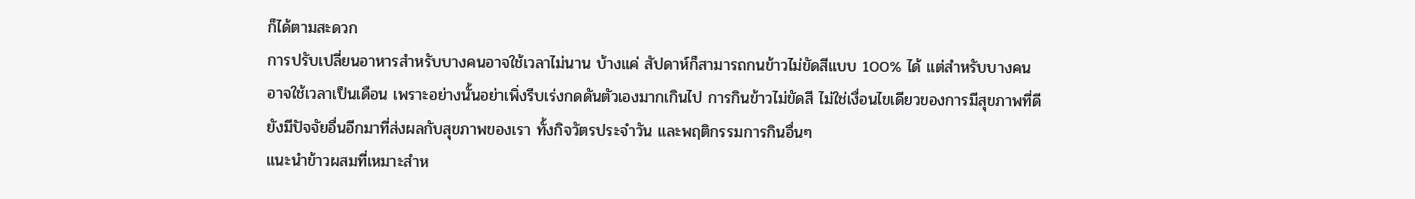ก็ได้ตามสะดวก
การปรับเปลี่ยนอาหารสำหรับบางคนอาจใช้เวลาไม่นาน บ้างแค่ สัปดาห์ก็สามารถกนข้าวไม่ขัดสีแบบ 100% ได้ แต่สำหรับบางคนอาจใช้เวลาเป็นเดือน เพราะอย่างนั้นอย่าเพิ่งรีบเร่งกดดันตัวเองมากเกินไป การกินข้าวไม่ขัดสี ไม่ใช่เงื่อนไขเดียวของการมีสุขภาพที่ดี ยังมีปัจจัยอื่นอีกมาที่ส่งผลกับสุขภาพของเรา ทั้งกิจวัตรประจำวัน และพฤติกรรมการกินอื่นๆ
แนะนำข้าวผสมที่เหมาะสำห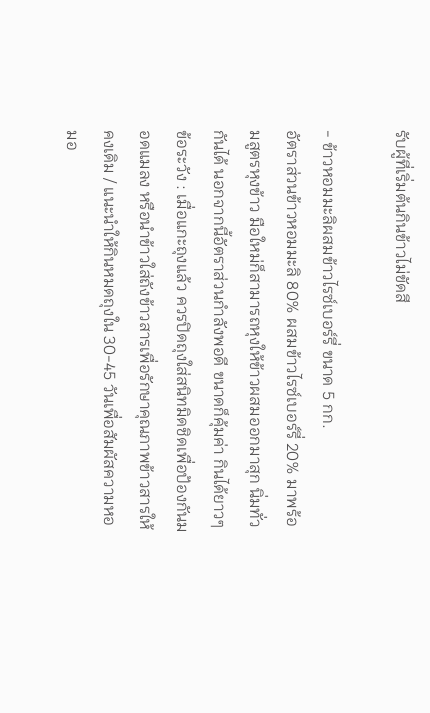รับผู้ที่เริ่มต้นกินข้าวไม่ขัดสี

- ข้าวหอมมะลิผสมข้าวไรซ์เบอร์รี่ ขนาด 5 กก.
อัตราส่วนข้าวหอมมะลิ 80% ผสมข้าวไรซ์เบอร์รี่ 20% มาพร้อมสูตรหุงข้าว มือใหม่ก็สามารถหุงให้ข้าวผสมออกมาสุก นิ่มทั่วกันได้ นอกจากนี้อัตราส่วนกำลังพอดี ขนาดก็คุ้มค่า กินได้ยาวๆข้อระวัง : เมื่อแกะถุงแล้ว ควรปิดถุงใส่สนิทมิดชิดเพื่อป้องกันมอดแมลง หรือนำข้าวใส่ถังข้าวสารเพื่อรักษาคุณภาพข้าวสารให้คงเดิม / แนะนำให้กินหมดถุงใน 30-45 วันเพื่อสัมผัสความหอมอ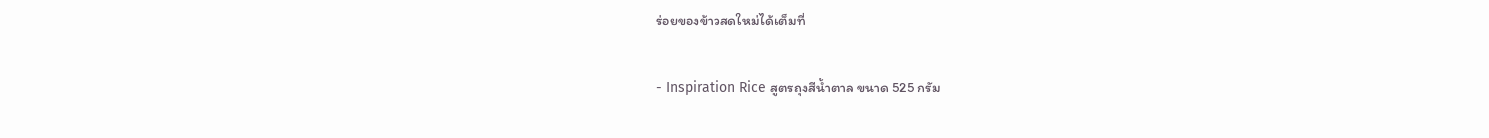ร่อยของข้าวสดใหม่ได้เต็มที่

- Inspiration Rice สูตรถุงสีน้ำตาล ขนาด 525 กรัม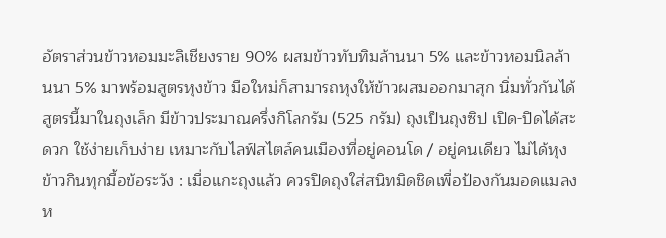อัตราส่วนข้าวหอมมะลิเชียงราย 90% ผสมข้าวทับทิมล้านนา 5% และข้าวหอมนิลล้านนา 5% มาพร้อมสูตรหุงข้าว มือใหม่ก็สามารถหุงให้ข้าวผสมออกมาสุก นิ่มทั่วกันได้ สูตรนี้มาในถุงเล็ก มีข้าวประมาณครึ่งกิโลกรัม (525 กรัม) ถุงเป็นถุงซิป เปิด-ปิดได้สะดวก ใช้ง่ายเก็บง่าย เหมาะกับไลฟ์สไตล์คนเมืองที่อยู่คอนโด / อยู่คนเดียว ไม่ได้หุงข้าวกินทุกมื้อข้อระวัง : เมื่อแกะถุงแล้ว ควรปิดถุงใส่สนิทมิดชิดเพื่อป้องกันมอดแมลง ห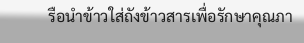รือนำข้าวใส่ถังข้าวสารเพื่อรักษาคุณภา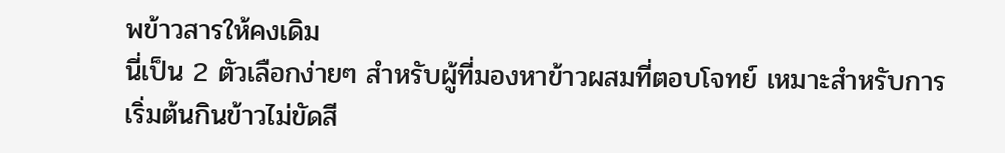พข้าวสารให้คงเดิม
นี่เป็น 2 ตัวเลือกง่ายๆ สำหรับผู้ที่มองหาข้าวผสมที่ตอบโจทย์ เหมาะสำหรับการเริ่มต้นกินข้าวไม่ขัดสี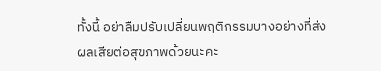ทั้งนี้ อย่าลืมปรับเปลี่ยนพฤติกรรมบางอย่างที่ส่งผลเสียต่อสุขภาพด้วยนะคะ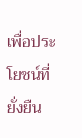เพื่อประโยชน์ที่ยั่งยืน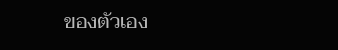ของตัวเอง